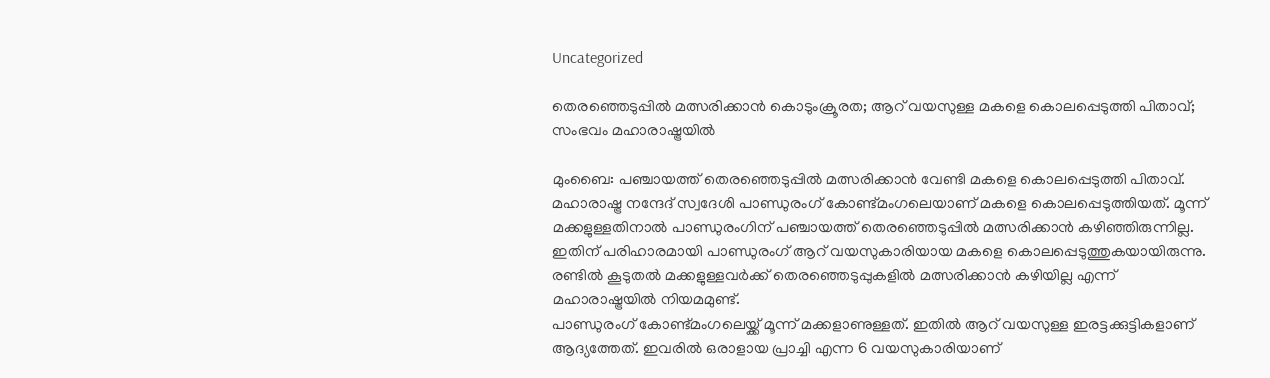Uncategorized

തെരഞ്ഞെടുപ്പിൽ മത്സരിക്കാൻ കൊടുംക്രൂരത; ആറ് വയസുള്ള മകളെ കൊലപ്പെടുത്തി പിതാവ്; സംഭവം മഹാരാഷ്ട്രയിൽ

മുംബൈ: പഞ്ചായത്ത് തെരഞ്ഞെടുപ്പിൽ മത്സരിക്കാൻ വേണ്ടി മകളെ കൊലപ്പെടുത്തി പിതാവ്. മഹാരാഷ്ട്ര നന്ദേദ് സ്വദേശി പാണ്ഡുരംഗ് കോണ്ട്മംഗലെയാണ് മകളെ കൊലപ്പെടുത്തിയത്. മൂന്ന് മക്കളുള്ളതിനാൽ പാണ്ഡുരംഗിന് പഞ്ചായത്ത് തെരഞ്ഞെടുപ്പിൽ മത്സരിക്കാൻ കഴിഞ്ഞിരുന്നില്ല. ഇതിന് പരിഹാരമായി പാണ്ഡുരംഗ് ആറ് വയസുകാരിയായ മകളെ കൊലപ്പെടുത്തുകയായിരുന്നു. രണ്ടിൽ കൂടുതൽ മക്കളുള്ളവർക്ക് തെരഞ്ഞെടുപ്പുകളിൽ മത്സരിക്കാൻ കഴിയില്ല എന്ന് മഹാരാഷ്ട്രയിൽ നിയമമുണ്ട്.
പാണ്ഡുരംഗ് കോണ്ട്മംഗലെയ്ക്ക് മൂന്ന് മക്കളാണുള്ളത്. ഇതിൽ ആറ് വയസുള്ള ഇരട്ടക്കുട്ടികളാണ് ആദ്യത്തേത്. ഇവരിൽ ഒരാളായ പ്രാച്ചി എന്ന 6 വയസുകാരിയാണ്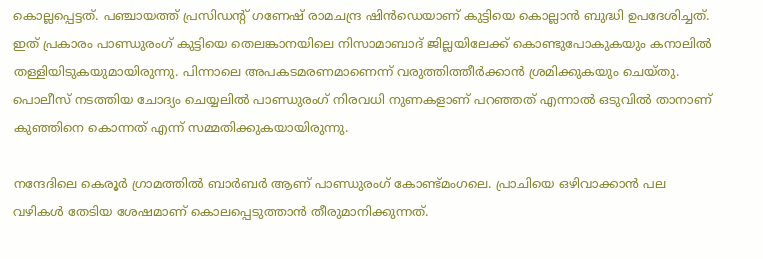കൊല്ലപ്പെട്ടത്. പഞ്ചായത്ത് പ്രസിഡൻ്റ് ഗണേഷ് രാമചന്ദ്ര ഷിൻഡെയാണ് കുട്ടിയെ കൊല്ലാൻ ബുദ്ധി ഉപദേശിച്ചത്. ഇത് പ്രകാരം പാണ്ഡുരംഗ് കുട്ടിയെ തെലങ്കാനയിലെ നിസാമാബാദ് ജില്ലയിലേക്ക് കൊണ്ടുപോകുകയും കനാലില്‍ തള്ളിയിടുകയുമായിരുന്നു. പിന്നാലെ അപകടമരണമാണെന്ന് വരുത്തിത്തീർക്കാൻ ശ്രമിക്കുകയും ചെയ്തു. പൊലീസ് നടത്തിയ ചോദ്യം ചെയ്യലിൽ പാണ്ഡുരംഗ് നിരവധി നുണകളാണ് പറഞ്ഞത് എന്നാൽ ഒടുവിൽ താനാണ് കുഞ്ഞിനെ കൊന്നത് എന്ന് സമ്മതിക്കുകയായിരുന്നു.

നന്ദേദിലെ കെരൂർ ഗ്രാമത്തിൽ ബാർബർ ആണ് പാണ്ഡുരംഗ് കോണ്ട്മംഗലെ. പ്രാചിയെ ഒഴിവാക്കാൻ പല വഴികൾ തേടിയ ശേഷമാണ് കൊലപ്പെടുത്താൻ തീരുമാനിക്കുന്നത്.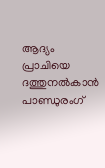ആദ്യം പ്രാചിയെ ദത്തുനൽകാൻ പാണ്ഡുരംഗ്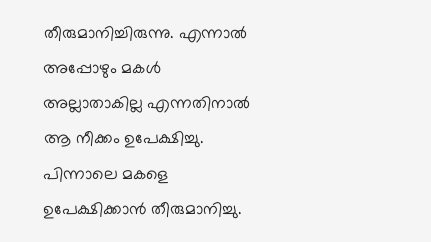തീരുമാനിച്ചിരുന്നു. എന്നാൽ അപ്പോഴും മകൾ അല്ലാതാകില്ല എന്നതിനാൽ ആ നീക്കം ഉപേക്ഷിച്ചു. പിന്നാലെ മകളെ ഉപേക്ഷിക്കാൻ തീരുമാനിച്ചു.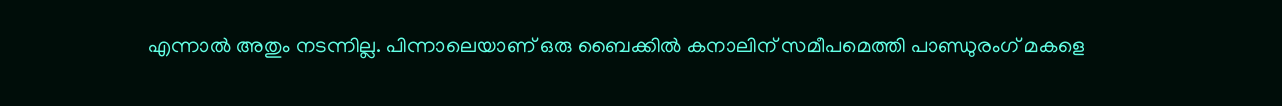എന്നാൽ അതും നടന്നില്ല. പിന്നാലെയാണ് ഒരു ബൈക്കിൽ കനാലിന് സമീപമെത്തി പാണ്ഡുരംഗ് മകളെ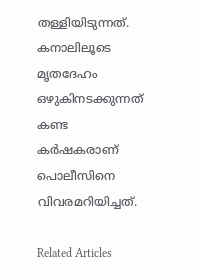തള്ളിയിടുന്നത്. കനാലിലൂടെ മൃതദേഹം ഒഴുകിനടക്കുന്നത് കണ്ട കർഷകരാണ് പൊലീസിനെ വിവരമറിയിച്ചത്.

Related Articles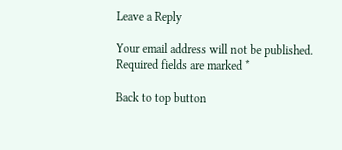Leave a Reply

Your email address will not be published. Required fields are marked *

Back to top button